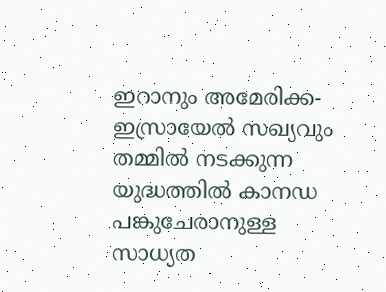ഇറാനും അമേരിക്ക-ഇസ്രായേല്‍ സഖ്യവും തമ്മില്‍ നടക്കുന്ന യുദ്ധത്തില്‍ കാനഡ പങ്കുചേരാനുള്ള സാധ്യത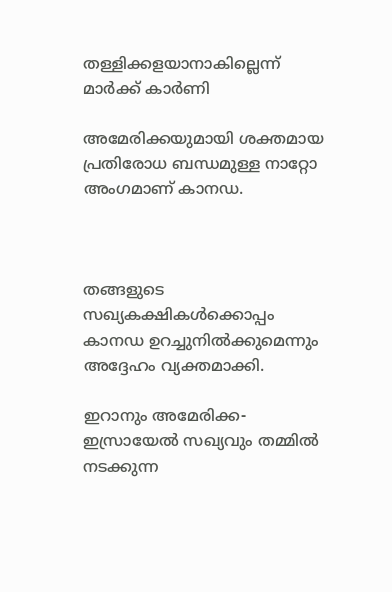തള്ളിക്കളയാനാകില്ലെന്ന് മാര്‍ക്ക് കാര്‍ണി

അമേരിക്കയുമായി ശക്തമായ പ്രതിരോധ ബന്ധമുള്ള നാറ്റോ  അംഗമാണ് കാനഡ.



തങ്ങളുടെ സഖ്യകക്ഷികള്‍ക്കൊപ്പം കാനഡ ഉറച്ചുനില്‍ക്കുമെന്നും അദ്ദേഹം വ്യക്തമാക്കി.

ഇറാനും അമേരിക്ക-ഇസ്രായേല്‍ സഖ്യവും തമ്മില്‍ നടക്കുന്ന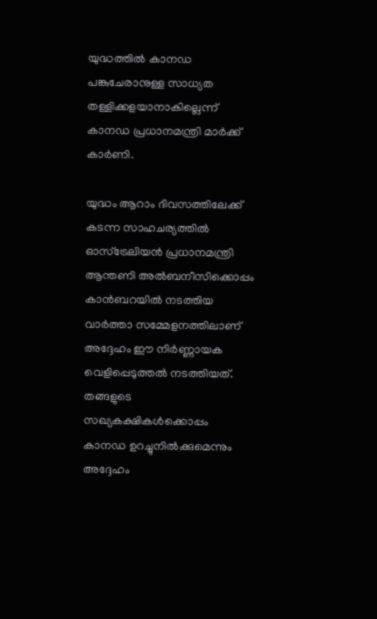യുദ്ധത്തില്‍ കാനഡ പങ്കുചേരാനുള്ള സാധ്യത തള്ളിക്കളയാനാകില്ലെന്ന് കാനഡ പ്രധാനമന്ത്രി മാര്‍ക്ക് കാര്‍ണി.

യുദ്ധം ആറാം ദിവസത്തിലേക്ക് കടന്ന സാഹചര്യത്തില്‍ ഓസ്‌ട്രേലിയന്‍ പ്രധാനമന്ത്രി ആന്തണി അല്‍ബനീസിക്കൊപ്പം കാന്‍ബറയില്‍ നടത്തിയ വാര്‍ത്താ സമ്മേളനത്തിലാണ് അദ്ദേഹം ഈ നിര്‍ണ്ണായക വെളിപ്പെടുത്തല്‍ നടത്തിയത്. തങ്ങളുടെ സഖ്യകക്ഷികള്‍ക്കൊപ്പം കാനഡ ഉറച്ചുനില്‍ക്കുമെന്നും അദ്ദേഹം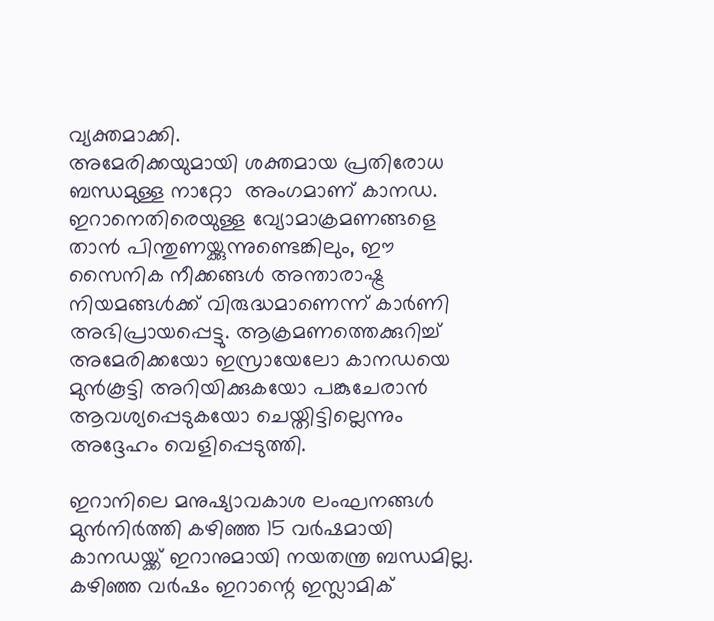വ്യക്തമാക്കി.
അമേരിക്കയുമായി ശക്തമായ പ്രതിരോധ ബന്ധമുള്ള നാറ്റോ  അംഗമാണ് കാനഡ. ഇറാനെതിരെയുള്ള വ്യോമാക്രമണങ്ങളെ താന്‍ പിന്തുണയ്ക്കുന്നുണ്ടെങ്കിലും, ഈ സൈനിക നീക്കങ്ങള്‍ അന്താരാഷ്ട്ര നിയമങ്ങള്‍ക്ക് വിരുദ്ധമാണെന്ന് കാര്‍ണി അഭിപ്രായപ്പെട്ടു. ആക്രമണത്തെക്കുറിച്ച് അമേരിക്കയോ ഇസ്രായേലോ കാനഡയെ മുന്‍കൂട്ടി അറിയിക്കുകയോ പങ്കുചേരാന്‍ ആവശ്യപ്പെടുകയോ ചെയ്തിട്ടില്ലെന്നും അദ്ദേഹം വെളിപ്പെടുത്തി.

ഇറാനിലെ മനുഷ്യാവകാശ ലംഘനങ്ങള്‍ മുന്‍നിര്‍ത്തി കഴിഞ്ഞ 15 വര്‍ഷമായി കാനഡയ്ക്ക് ഇറാനുമായി നയതന്ത്ര ബന്ധമില്ല. കഴിഞ്ഞ വര്‍ഷം ഇറാന്റെ ഇസ്ലാമിക്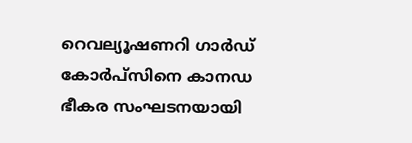റെവല്യൂഷണറി ഗാര്‍ഡ് കോര്‍പ്സിനെ കാനഡ ഭീകര സംഘടനയായി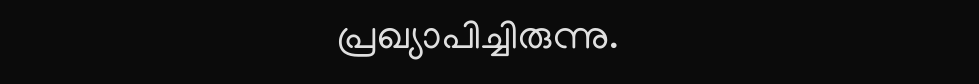പ്രഖ്യാപിച്ചിരുന്നു.